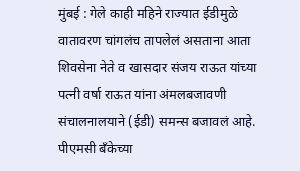मुंबई : गेले काही महिने राज्यात ईडीमुळे वातावरण चांगलंच तापलेलं असताना आता शिवसेना नेते व खासदार संजय राऊत यांच्या पत्नी वर्षा राऊत यांना अंमलबजावणी संचालनालयाने (ईडी) समन्स बजावलं आहे. पीएमसी बँकेच्या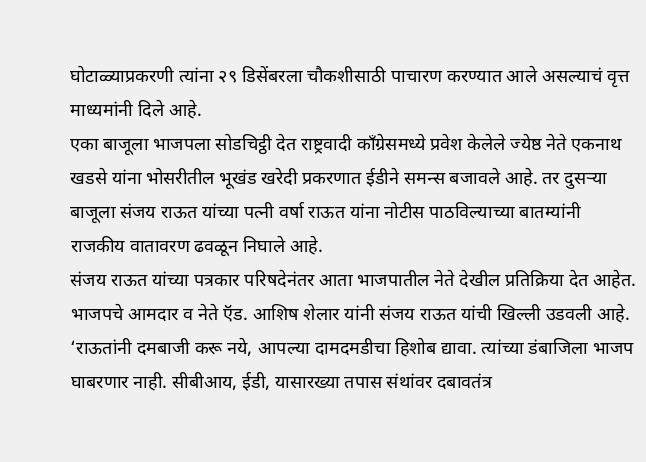घोटाळ्याप्रकरणी त्यांना २९ डिसेंबरला चौकशीसाठी पाचारण करण्यात आले असल्याचं वृत्त माध्यमांनी दिले आहे.
एका बाजूला भाजपला सोडचिट्ठी देत राष्ट्रवादी काँग्रेसमध्ये प्रवेश केलेले ज्येष्ठ नेते एकनाथ खडसे यांना भोसरीतील भूखंड खरेदी प्रकरणात ईडीने समन्स बजावले आहे. तर दुसऱ्या बाजूला संजय राऊत यांच्या पत्नी वर्षा राऊत यांना नोटीस पाठविल्याच्या बातम्यांनी राजकीय वातावरण ढवळून निघाले आहे.
संजय राऊत यांच्या पत्रकार परिषदेनंतर आता भाजपातील नेते देखील प्रतिक्रिया देत आहेत. भाजपचे आमदार व नेते ऍड. आशिष शेलार यांनी संजय राऊत यांची खिल्ली उडवली आहे. ‘राऊतांनी दमबाजी करू नये, आपल्या दामदमडीचा हिशोब द्यावा. त्यांच्या डंबाजिला भाजप घाबरणार नाही. सीबीआय, ईडी, यासारख्या तपास संथांवर दबावतंत्र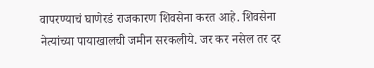वापरण्याचं घाणेरडं राजकारण शिवसेना करत आहे. शिवसेना नेत्यांच्या पायाखालची जमीन सरकलीये. जर कर नसेल तर दर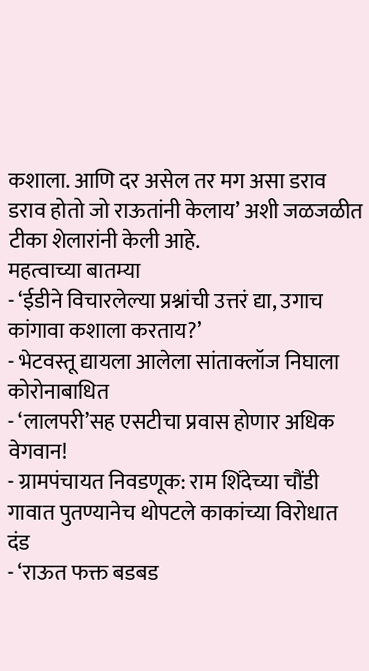कशाला. आणि दर असेल तर मग असा डराव डराव होतो जो राऊतांनी केलाय’ अशी जळजळीत टीका शेलारांनी केली आहे.
महत्वाच्या बातम्या
- ‘ईडीने विचारलेल्या प्रश्नांची उत्तरं द्या, उगाच कांगावा कशाला करताय?’
- भेटवस्तू द्यायला आलेला सांताक्लॉज निघाला कोरोनाबाधित
- ‘लालपरी’सह एसटीचा प्रवास होणार अधिक वेगवान!
- ग्रामपंचायत निवडणूक: राम शिंदेच्या चौंडी गावात पुतण्यानेच थोपटले काकांच्या विरोधात दंड
- ‘राऊत फक्त बडबड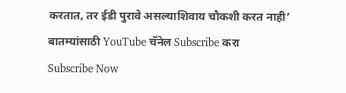करतात, तर ईडी पुरावे असल्याशिवाय चौकशी करत नाही’
बातम्यांसाठी YouTube चॅनेल Subscribe करा
Subscribe Now